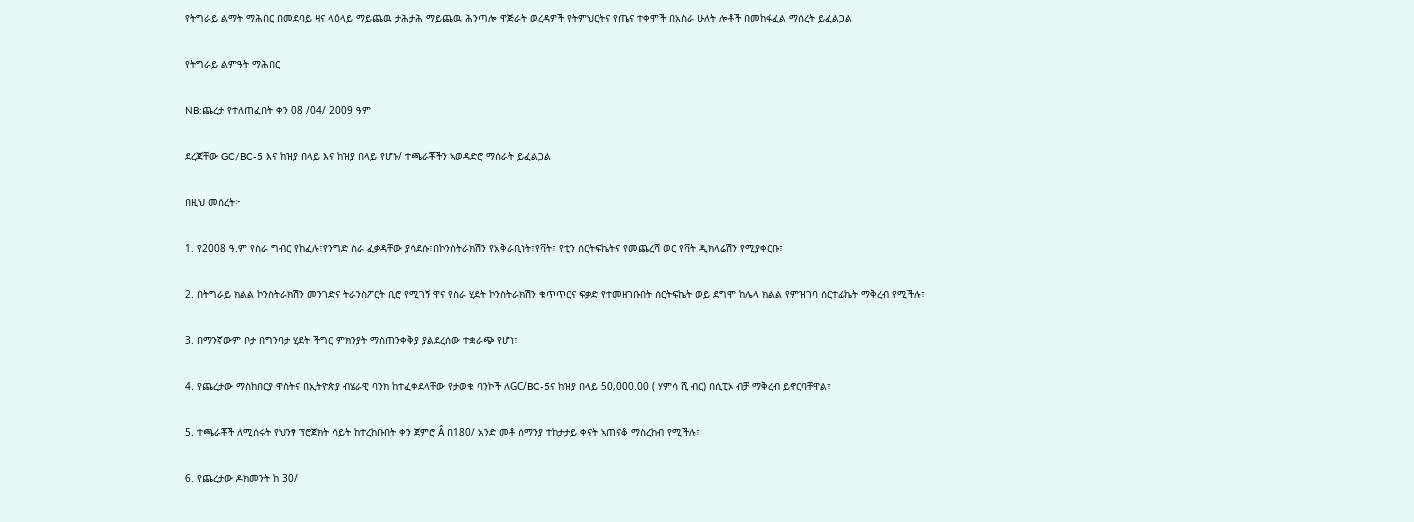የትግራይ ልማት ማሕበር በመደባይ ዛና ላዕላይ ማይጨዉ ታሕታሕ ማይጨዉ ሕንጣሎ ዋጅራት ወረዳዎች የትምህርትና የጤና ተቀሞች በአስራ ሁለት ሎቶች በመከፋፈል ማሰረት ይፈልጋል

የትግራይ ልምዓት ማሕበር

NB:ጨረታ የተለጠፈበት ቀን 08 /04/ 2009 ዓም

ደረጃቸው GC/BC-5 እና ከዝያ በላይ እና ከዝያ በላይ የሆኑ/ ተጫራቾችን ኣወዳድሮ ማሰራት ይፈልጋል

በዚህ መሰረት፦

1. የ2008 ዓ.ም የስራ ግብር የከፈሉ፣የንግድ ስራ ፈቃዳቸው ያሳደሱ፣በኮንስትራክሽን የአቅራቢነት፣የቫት፣ የቲን ሰርትፍኬትና የመጨረሻ ወር የቫት ዲክላሬሽን የሚያቀርቡ፣

2. በትግራይ ክልል ኮንስትራክሽን መንገድና ትራንስፖርት ቢሮ የሚገኝ ዋና የስራ ሂደት ኮንስትራክሽን ቁጥጥርና ፍቃድ የተመዘገቡበት ሰርትፍኬት ወይ ደግሞ ከሌላ ክልል የምዝገባ ሰርተፊኬት ማቅረብ የሚችሉ፣

3. በማንኛውም ቦታ በግንባታ ሂደት ችግር ምክንያት ማስጠንቀቅያ ያልደረሰው ተቋራጭ የሆነ፣

4. የጨረታው ማስከበርያ ዋስትና በኢትዮጵያ ብሄራዊ ባንክ ከተፈቀደላቸው የታወቁ ባንኮች ለGC/BC-5ና ከዝያ በላይ 50,000.00 ( ሃምሳ ሺ ብር) በሲፒኦ ብቻ ማቅረብ ይኖርባቸዋል፣

5. ተጫራቾች ለሚሰሩት የህንፃ ፕሮጀክት ሳይት ከተረከቡበት ቀን ጀምሮ Â በ180/ አንድ መቶ ሰማንያ ተከታታይ ቀናት ኣጠናቆ ማስረከብ የሚችሉ፣

6. የጨረታው ዶክመንት ከ 30/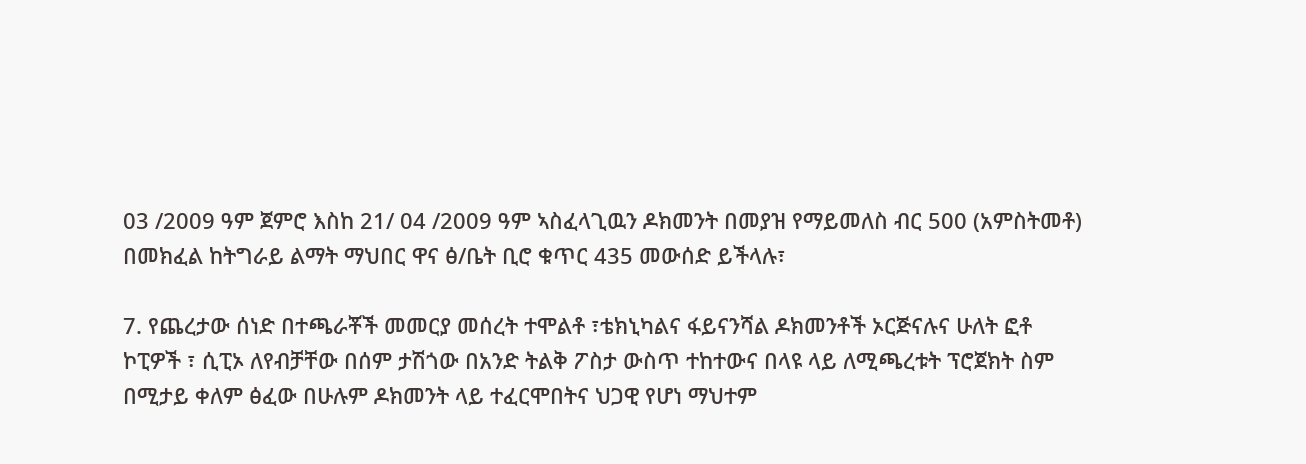03 /2009 ዓም ጀምሮ እስከ 21/ 04 /2009 ዓም ኣስፈላጊዉን ዶክመንት በመያዝ የማይመለስ ብር 500 (አምስትመቶ) በመክፈል ከትግራይ ልማት ማህበር ዋና ፅ/ቤት ቢሮ ቁጥር 435 መውሰድ ይችላሉ፣

7. የጨረታው ሰነድ በተጫራቾች መመርያ መሰረት ተሞልቶ ፣ቴክኒካልና ፋይናንሻል ዶክመንቶች ኦርጅናሉና ሁለት ፎቶ ኮፒዎች ፣ ሲፒኦ ለየብቻቸው በሰም ታሽጎው በአንድ ትልቅ ፖስታ ውስጥ ተከተውና በላዩ ላይ ለሚጫረቱት ፕሮጀክት ስም በሚታይ ቀለም ፅፈው በሁሉም ዶክመንት ላይ ተፈርሞበትና ህጋዊ የሆነ ማህተም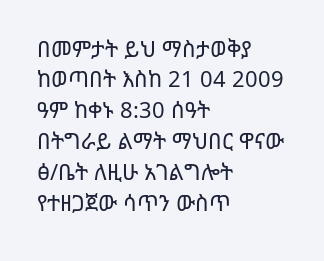በመምታት ይህ ማስታወቅያ ከወጣበት እስከ 21 04 2009 ዓም ከቀኑ 8:30 ሰዓት በትግራይ ልማት ማህበር ዋናው ፅ/ቤት ለዚሁ አገልግሎት የተዘጋጀው ሳጥን ውስጥ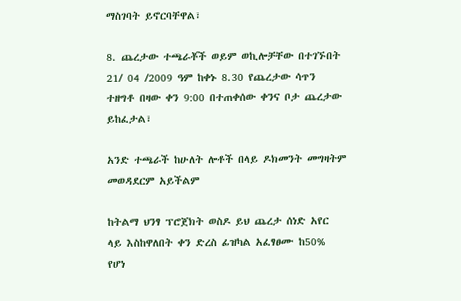ማስገባት ይኖርባቸዋል፣

8. ጨረታው ተጫራቾች ወይም ወኪሎቻቸው በተገኙበት 21/ 04 /2009 ዓም ከቀኑ 8.30 የጨረታው ሳጥን ተዘግቶ በዛው ቀን 9:00 በተጠቀሰው ቀንና ቦታ ጨረታው ይከፈታል፣

አንድ ተጫራች ከሁለት ሎቶች በላይ ዶክመንት መግዛትም መወዳደርም አይችልም

ከትልማ ህንፃ ፕሮጀክት ወስዶ ይህ ጨረታ ሰነድ አየር ላይ እስከዋለበት ቀን ድረስ ፊዝካል አፈፃፀሙ ከ50% የሆነ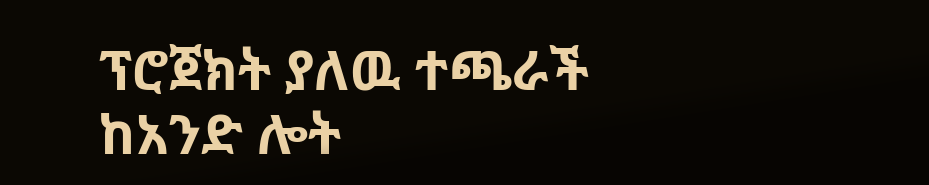ፕሮጀክት ያለዉ ተጫራች ከአንድ ሎት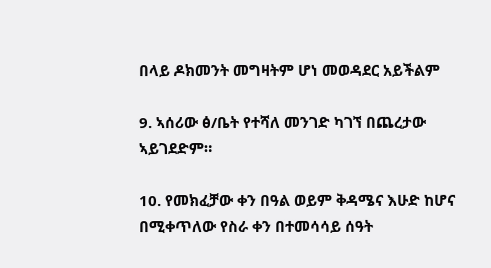በላይ ዶክመንት መግዛትም ሆነ መወዳደር አይችልም

9. ኣሰሪው ፅ/ቤት የተሻለ መንገድ ካገኘ በጨረታው ኣይገደድም።

10. የመክፈቻው ቀን በዓል ወይም ቅዳሜና እሁድ ከሆና በሚቀጥለው የስራ ቀን በተመሳሳይ ሰዓት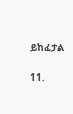ይከፈታል

11.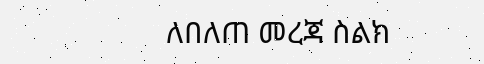ለበለጠ መረጃ ስልክ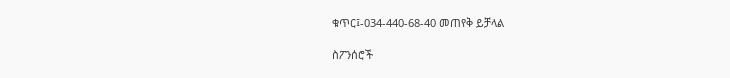ቁጥር፤-034-440-68-40 መጠየቅ ይቻላል

ስፖንሰሮች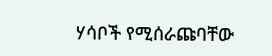ሃሳቦች የሚሰራጩባቸው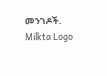መንገዶች.
Milkta Logo